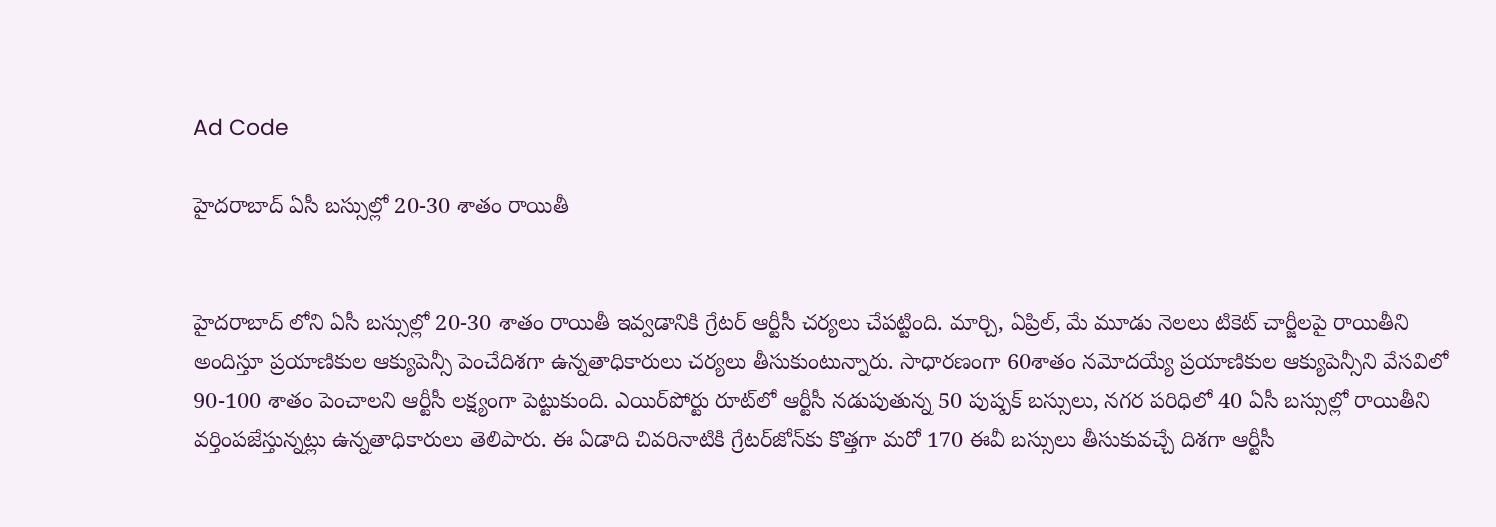Ad Code

హైదరాబాద్ ఏసీ బస్సుల్లో 20-30 శాతం రాయితీ


హైదరాబాద్ లోని ఏసీ బస్సుల్లో 20-30 శాతం రాయితీ ఇవ్వడానికి గ్రేటర్‌ ఆర్టీసీ చర్యలు చేపట్టింది. మార్చి, ఏప్రిల్‌, మే మూడు నెలలు టికెట్‌ చార్జీలపై రాయితీని అందిస్తూ ప్రయాణికుల ఆక్యుపెన్సీ పెంచేదిశగా ఉన్నతాధికారులు చర్యలు తీసుకుంటున్నారు. సాధారణంగా 60శాతం నమోదయ్యే ప్రయాణికుల ఆక్యుపెన్సీని వేసవిలో 90-100 శాతం పెంచాలని ఆర్టీసీ లక్ష్యంగా పెట్టుకుంది. ఎయిర్‌పోర్టు రూట్‌లో ఆర్టీసీ నడుపుతున్న 50 పుష్పక్‌ బస్సులు, నగర పరిధిలో 40 ఏసీ బస్సుల్లో రాయితీని వర్తింపజేస్తున్నట్లు ఉన్నతాధికారులు తెలిపారు. ఈ ఏడాది చివరినాటికి గ్రేటర్‌జోన్‌కు కొత్తగా మరో 170 ఈవీ బస్సులు తీసుకువచ్చే దిశగా ఆర్టీసీ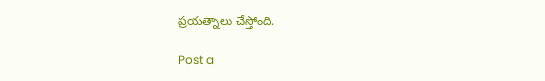ప్రయత్నాలు చేస్తోంది.

Post a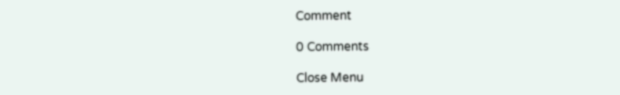Comment

0 Comments

Close Menu